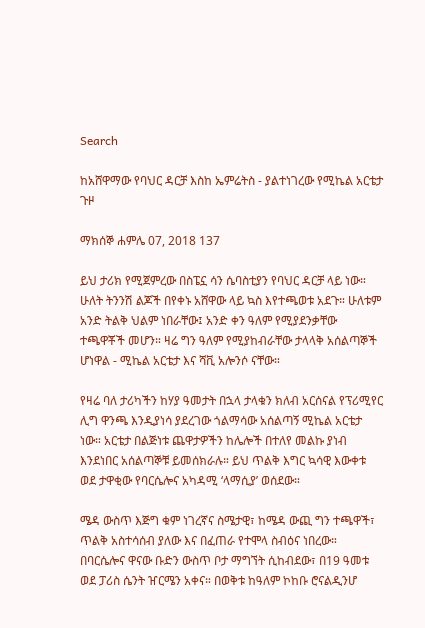Search

ከአሸዋማው የባህር ዳርቻ እስከ ኤምሬትስ - ያልተነገረው የሚኬል አርቴታ ጉዞ

ማክሰኞ ሐምሌ 07, 2018 137

ይህ ታሪክ የሚጀምረው በስፔኗ ሳን ሴባስቲያን የባህር ዳርቻ ላይ ነው። ሁለት ትንንሽ ልጆች በየቀኑ አሸዋው ላይ ኳስ እየተጫወቱ አደጉ። ሁለቱም አንድ ትልቅ ህልም ነበራቸው፤ አንድ ቀን ዓለም የሚያደንቃቸው ተጫዋቾች መሆን። ዛሬ ግን ዓለም የሚያከብራቸው ታላላቅ አሰልጣኞች ሆነዋል - ሚኬል አርቴታ እና ሻቪ አሎንሶ ናቸው።

የዛሬ ባለ ታሪካችን ከሃያ ዓመታት በኋላ ታላቁን ክለብ አርሰናል የፕሪሚየር ሊግ ዋንጫ እንዲያነሳ ያደረገው ጎልማሳው አሰልጣኝ ሚኬል አርቴታ ነው። አርቴታ በልጅነቱ ጨዋታዎችን ከሌሎች በተለየ መልኩ ያነብ እንደነበር አሰልጣኞቹ ይመሰክራሉ። ይህ ጥልቅ እግር ኳሳዊ እውቀቱ ወደ ታዋቂው የባርሴሎና አካዳሚ ‘ላማሲያ’ ወሰደው።

ሜዳ ውስጥ እጅግ ቁም ነገረኛና ስሜታዊ፣ ከሜዳ ውጪ ግን ተጫዋች፣ ጥልቅ አስተሳሰብ ያለው እና በፈጠራ የተሞላ ስብዕና ነበረው። በባርሴሎና ዋናው ቡድን ውስጥ ቦታ ማግኘት ሲከብደው፣ በ19 ዓመቱ ወደ ፓሪስ ሴንት ዠርሜን አቀና። በወቅቱ ከዓለም ኮከቡ ሮናልዲንሆ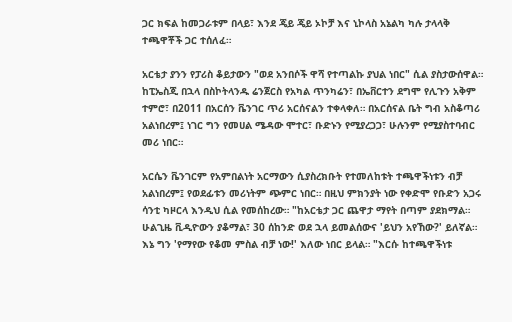ጋር ክፍል ከመጋራቱም በላይ፣ እንደ ጄይ ጄይ ኦኮቻ እና ኒኮላስ አኔልካ ካሉ ታላላቅ ተጫዋቾች ጋር ተሰለፈ።

አርቴታ ያንን የፓሪስ ቆይታውን "ወደ አንበሶች ዋሻ የተጣልኩ ያህል ነበር" ሲል ያስታውሰዋል። ከፒኤስጂ በኋላ በስኮትላንዱ ሬንጀርስ የአካል ጥንካሬን፣ በኤቨርተን ደግሞ የሊጉን አቅም ተምሮ፣ በ2011 በአርሰን ቬንገር ጥሪ አርሰናልን ተቀላቀለ። በአርሰናል ቤት ግብ አስቆጣሪ አልነበረም፤ ነገር ግን የመሀል ሜዳው ሞተር፣ ቡድኑን የሚያረጋጋ፣ ሁሉንም የሚያስተባብር መሪ ነበር።

አርሴን ቬንገርም የአምበልነት አርማውን ሲያስረክቡት የተመለከቱት ተጫዋችነቱን ብቻ አልነበረም፤ የወደፊቱን መሪነትም ጭምር ነበር። በዚህ ምክንያት ነው የቀድሞ የቡድን አጋሩ ሳንቲ ካዞርላ እንዲህ ሲል የመሰከረው። "ከአርቴታ ጋር ጨዋታ ማየት በጣም ያደክማል። ሁልጊዜ ቪዲዮውን ያቆማል፣ 30 ሰከንድ ወደ ኋላ ይመልሰውና 'ይህን አየኸው?' ይለኛል። እኔ ግን 'የማየው የቆመ ምስል ብቻ ነው!' እለው ነበር ይላል። "እርሱ ከተጫዋችነቱ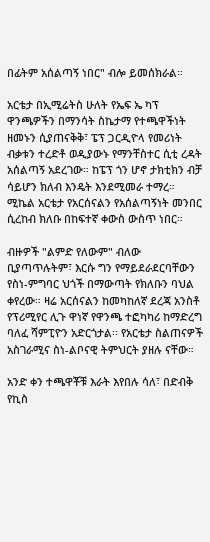በፊትም አሰልጣኝ ነበር" ብሎ ይመሰክራል።

አርቴታ በኢሚሬትስ ሁለት የኤፍ ኤ ካፕ ዋንጫዎችን በማንሳት ስኬታማ የተጫዋችነት ዘመኑን ሲያጠናቅቅ፣ ፔፕ ጋርዲዮላ የመሪነት ብቃቱን ተረድቶ ወዲያውኑ የማንቸስተር ሲቲ ረዳት አሰልጣኝ አደረገው። ከፔፕ ጎን ሆኖ ታክቲክን ብቻ ሳይሆን ክለብ እንዴት እንደሚመራ ተማረ። ሚኬል አርቴታ የአርሰናልን የአሰልጣኝነት መንበር ሲረከብ ክለቡ በከፍተኛ ቀውስ ውስጥ ነበር።

ብዙዎች "ልምድ የለውም" ብለው ቢያጣጥሉትም፣ እርሱ ግን የማይደራደርባቸውን የስነ-ምግባር ህጎች በማውጣት የክለቡን ባህል ቀየረው። ዛሬ አርሰናልን ከመካከለኛ ደረጃ አንስቶ የፕሪሚየር ሊጉ ዋነኛ የዋንጫ ተፎካካሪ ከማድረግ ባለፈ ሻምፒዮን አድርጎታል፡፡ የአርቴታ ስልጠናዎች አስገራሚና ስነ-ልቦናዊ ትምህርት ያዘሉ ናቸው።

አንድ ቀን ተጫዋቾቹ እራት እየበሉ ሳለ፣ በድብቅ የኪስ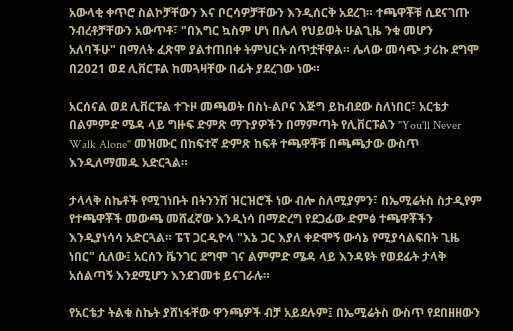አውላቂ ቀጥሮ ስልኮቻቸውን እና ቦርሳዎቻቸውን እንዲሰርቅ አደረገ። ተጫዋቾቹ ሲደናገጡ ንብረቶቻቸውን አውጥቶ፣ "በእግር ኳስም ሆነ በሌላ የህይወት ሁልጊዜ ንቁ መሆን አለባችሁ" በማለት ፈጽሞ ያልተጠበቀ ትምህርት ሰጥቷቸዋል። ሌላው መሳጭ ታሪኩ ደግሞ በ2021 ወደ ሊቨርፑል ከመጓዛቸው በፊት ያደረገው ነው።

አርሰናል ወደ ሊቨርፑል ተጉዞ መጫወት በስነ-ልቦና እጅግ ይከብደው ስለነበር፣ አርቴታ በልምምድ ሜዳ ላይ ግዙፍ ድምጽ ማጉያዎችን በማምጣት የሊቨርፑልን "You'll Never Walk Alone" መዝሙር በከፍተኛ ድምጽ ከፍቶ ተጫዋቾቹ በጫጫታው ውስጥ እንዲለማመዱ አድርጓል።

ታላላቅ ስኬቶች የሚገነቡት በትንንሽ ዝርዝሮች ነው ብሎ ስለሚያምን፣ በኤሚሬትስ ስታዲየም የተጫዋቾች መውጫ መሸፈኛው እንዲነሳ በማድረግ የደጋፊው ድምፅ ተጫዋቾችን እንዲያነሳሳ አድርጓል። ፔፕ ጋርዲዮላ "እኔ ጋር እያለ ቀድሞኝ ውሳኔ የሚያሳልፍበት ጊዜ ነበር" ሲለው፤ አርሰን ቬንገር ደግሞ ገና ልምምድ ሜዳ ላይ እንዳዩት የወደፊት ታላቅ አሰልጣኝ እንደሚሆን እንደገመቱ ይናገራሉ።

የአርቴታ ትልቁ ስኬት ያሸነፋቸው ዋንጫዎች ብቻ አይደሉም፤ በኤሚሬትስ ውስጥ የደበዘዘውን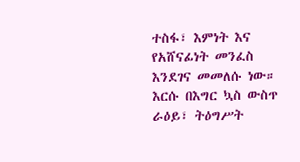ተስፋ፣ እምነት እና የአሸናፊነት መንፈስ እንደገና መመለሱ ነው። እርሱ በእግር ኳስ ውስጥ ራዕይ፣ ትዕግሥት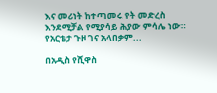እና መሪነት ከተጣመሩ የት መድረስ እንደሚቻል የሚያሳይ ሕያው ምሳሌ ነው። የአርቴታ ጉዞ ገና አላበቃም...

በአዲስ የሺዋስ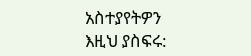አስተያየትዎን እዚህ ያስፍሩ: